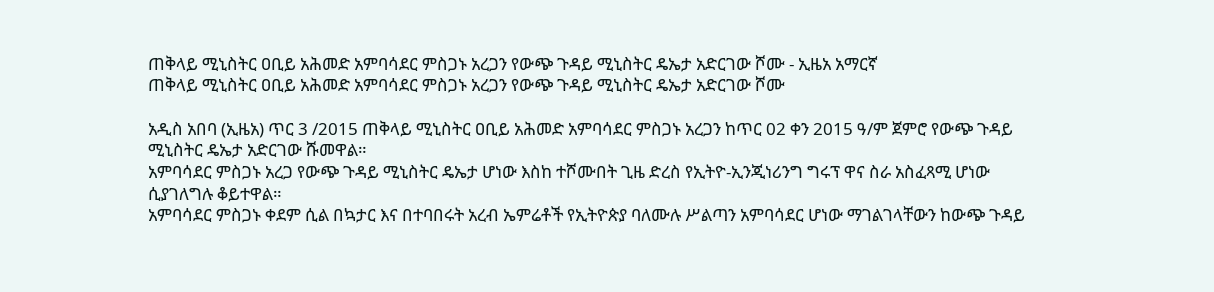ጠቅላይ ሚኒስትር ዐቢይ አሕመድ አምባሳደር ምስጋኑ አረጋን የውጭ ጉዳይ ሚኒስትር ዴኤታ አድርገው ሾሙ - ኢዜአ አማርኛ
ጠቅላይ ሚኒስትር ዐቢይ አሕመድ አምባሳደር ምስጋኑ አረጋን የውጭ ጉዳይ ሚኒስትር ዴኤታ አድርገው ሾሙ

አዲስ አበባ (ኢዜአ) ጥር 3 /2015 ጠቅላይ ሚኒስትር ዐቢይ አሕመድ አምባሳደር ምስጋኑ አረጋን ከጥር 02 ቀን 2015 ዓ/ም ጀምሮ የውጭ ጉዳይ ሚኒስትር ዴኤታ አድርገው ሹመዋል።
አምባሳደር ምስጋኑ አረጋ የውጭ ጉዳይ ሚኒስትር ዴኤታ ሆነው እስከ ተሾሙበት ጊዜ ድረስ የኢትዮ-ኢንጂነሪንግ ግሩፕ ዋና ስራ አስፈጻሚ ሆነው ሲያገለግሉ ቆይተዋል።
አምባሳደር ምስጋኑ ቀደም ሲል በኳታር እና በተባበሩት አረብ ኤምሬቶች የኢትዮጵያ ባለሙሉ ሥልጣን አምባሳደር ሆነው ማገልገላቸውን ከውጭ ጉዳይ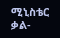ሚኒስቴር ቃል-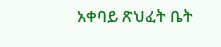አቀባይ ጽህፈት ቤት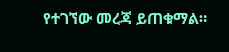የተገኘው መረጃ ይጠቁማል።